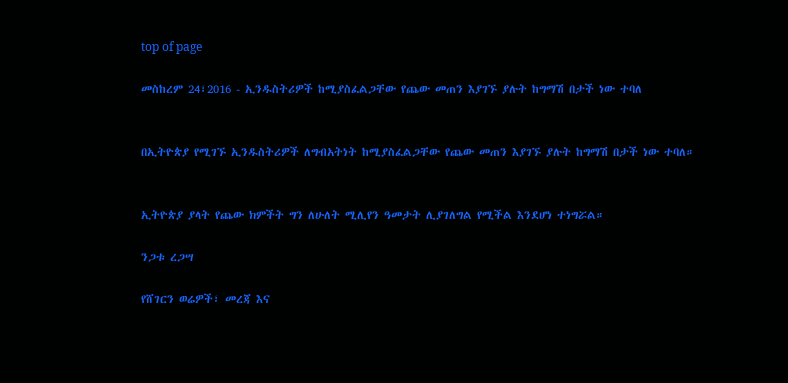top of page

መስከረም 24፣2016 - ኢንዱስትሪዎች ከሚያስፈልጋቸው የጨው መጠን እያገኙ ያሉት ከግማሽ በታች ነው ተባለ


በኢትዮጵያ የሚገኙ ኢንዱስትሪዎች ለግብአትነት ከሚያስፈልጋቸው የጨው መጠን እያገኙ ያሉት ከግማሽ በታች ነው ተባለ።


ኢትዮጵያ ያላት የጨው ክምችት ግን ለሁለት ሚሊየን ዓመታት ሊያገለግል የሚችል እንደሆነ ተነግሯል።

ንጋቱ ረጋሣ

የሸገርን ወሬዎች፣ መረጃ እና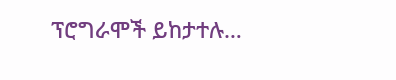ፕሮግራሞች ይከታተሉ…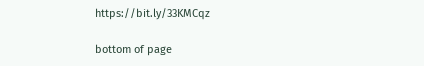https://bit.ly/33KMCqz

bottom of page